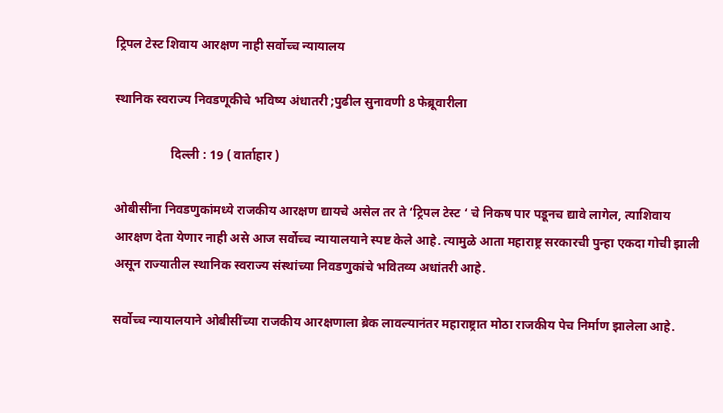ट्रिपल टेस्ट शिवाय आरक्षण नाही सर्वोच्च न्यायालय

स्थानिक स्वराज्य निवडणूकीचे भविष्य अंधातरी ;पुढील सुनावणी 8 फेब्रूवारीला

                  दिल्ली : 19 ( वार्ताहार )

ओबीसींना निवडणुकांमध्ये राजकीय आरक्षण द्यायचे असेल तर ते ‘ट्रिपल टेस्ट ‘ चे निकष पार पडूनच द्यावे लागेल, त्याशिवाय आरक्षण देता येणार नाही असे आज सर्वोच्च न्यायालयाने स्पष्ट केले आहे. त्यामुळे आता महाराष्ट्र सरकारची पुन्हा एकदा गोची झाली असून राज्यातील स्थानिक स्वराज्य संस्थांच्या निवडणुकांचे भवितव्य अधांतरी आहे.

सर्वोच्च न्यायालयाने ओबीसींच्या राजकीय आरक्षणाला ब्रेक लावल्यानंतर महाराष्ट्रात मोठा राजकीय पेच निर्माण झालेला आहे.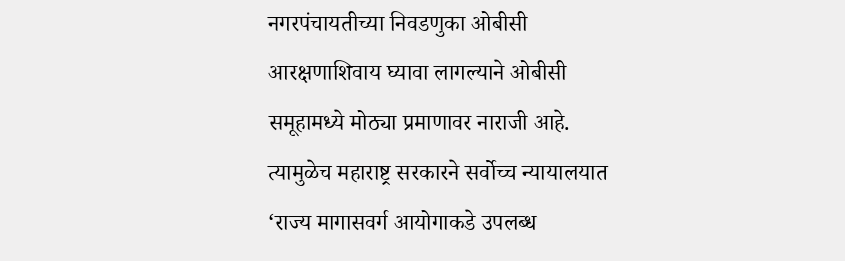नगरपंचायतीच्या निवडणुका ओबीसी आरक्षणाशिवाय घ्यावा लागल्याने ओबीसी समूहामध्ये मोठ्या प्रमाणावर नाराजी आहे. त्यामुळेच महाराष्ट्र सरकारने सर्वोच्च न्यायालयात ‘राज्य मागासवर्ग आयोगाकडे उपलब्ध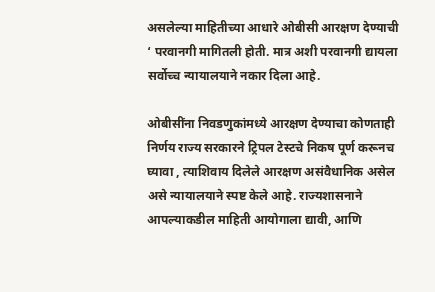असलेल्या माहितीच्या आधारे ओबीसी आरक्षण देण्याची ‘ परवानगी मागितली होती. मात्र अशी परवानगी द्यायला सर्वोच्च न्यायालयाने नकार दिला आहे.

ओबीसींना निवडणुकांमध्ये आरक्षण देण्याचा कोणताही निर्णय राज्य सरकारने ट्रिपल टेस्टचे निकष पूर्ण करूनच घ्यावा , त्याशिवाय दिलेले आरक्षण असंवैधानिक असेल असे न्यायालयाने स्पष्ट केले आहे. राज्यशासनाने आपल्याकडील माहिती आयोगाला द्यावी, आणि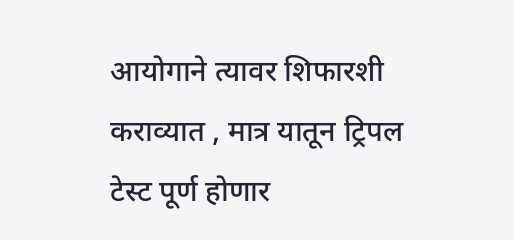आयोगाने त्यावर शिफारशी कराव्यात , मात्र यातून ट्रिपल टेस्ट पूर्ण होणार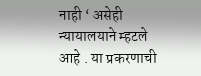नाही ‘ असेही न्यायालयाने म्हटले आहे . या प्रकरणाची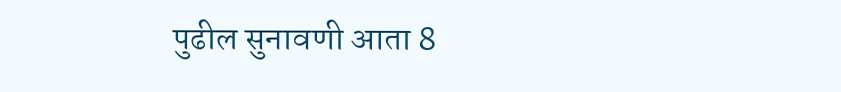पुढील सुनावणी आता 8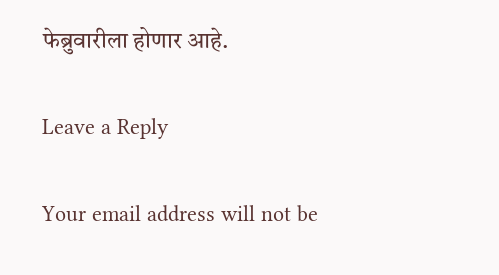फेब्रुवारीला होणार आहे.

Leave a Reply

Your email address will not be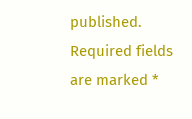published. Required fields are marked *